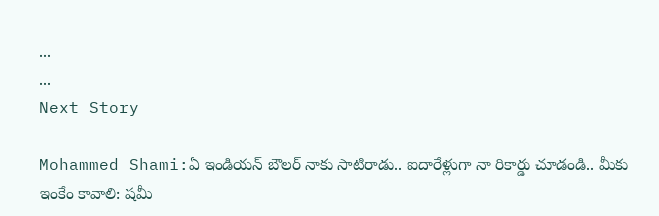...
...
Next Story

Mohammed Shami:ఏ ఇండియన్ బౌలర్ నాకు సాటిరాడు.. ఐదారేళ్లుగా నా రికార్డు చూడండి.. మీకు ఇంకేం కావాలి: షమీ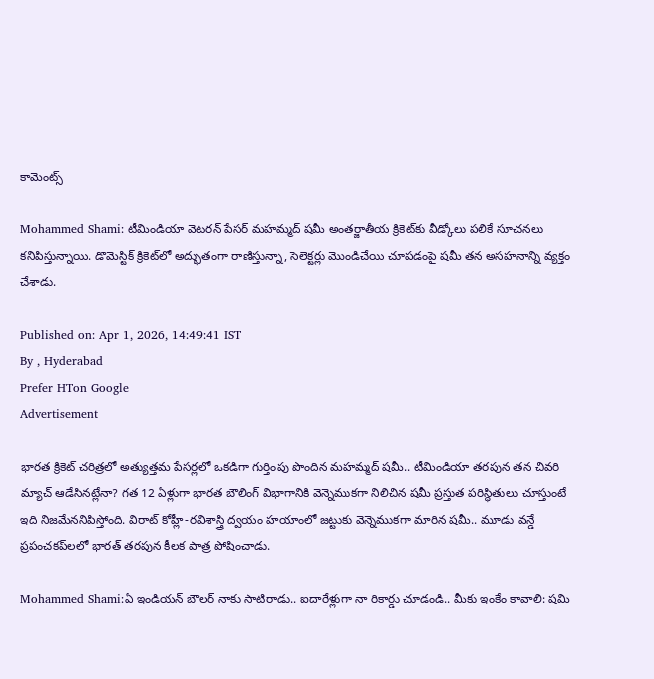కామెంట్స్

Mohammed Shami: టీమిండియా వెటరన్ పేసర్ మహమ్మద్ షమీ అంతర్జాతీయ క్రికెట్‌కు వీడ్కోలు పలికే సూచనలు కనిపిస్తున్నాయి. డొమెస్టిక్ క్రికెట్‌లో అద్భుతంగా రాణిస్తున్నా, సెలెక్టర్లు మొండిచేయి చూపడంపై షమీ తన అసహనాన్ని వ్యక్తం చేశాడు.

Published on: Apr 1, 2026, 14:49:41 IST
By , Hyderabad
Prefer HTon Google
Advertisement

భారత క్రికెట్ చరిత్రలో అత్యుత్తమ పేసర్లలో ఒకడిగా గుర్తింపు పొందిన మహమ్మద్ షమీ.. టీమిండియా తరపున తన చివరి మ్యాచ్ ఆడేసినట్లేనా? గత 12 ఏళ్లుగా భారత బౌలింగ్ విభాగానికి వెన్నెముకగా నిలిచిన షమీ ప్రస్తుత పరిస్థితులు చూస్తుంటే ఇది నిజమేననిపిస్తోంది. విరాట్ కోహ్లీ-రవిశాస్త్రి ద్వయం హయాంలో జట్టుకు వెన్నెముకగా మారిన షమీ.. మూడు వన్డే ప్రపంచకప్‌లలో భారత్ తరపున కీలక పాత్ర పోషించాడు.

Mohammed Shami:ఏ ఇండియన్ బౌలర్ నాకు సాటిరాడు.. ఐదారేళ్లుగా నా రికార్డు చూడండి.. మీకు ఇంకేం కావాలి: షమి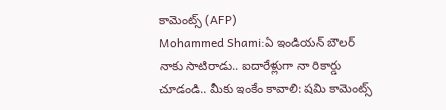కామెంట్స్ (AFP)
Mohammed Shami:ఏ ఇండియన్ బౌలర్ నాకు సాటిరాడు.. ఐదారేళ్లుగా నా రికార్డు చూడండి.. మీకు ఇంకేం కావాలి: షమి కామెంట్స్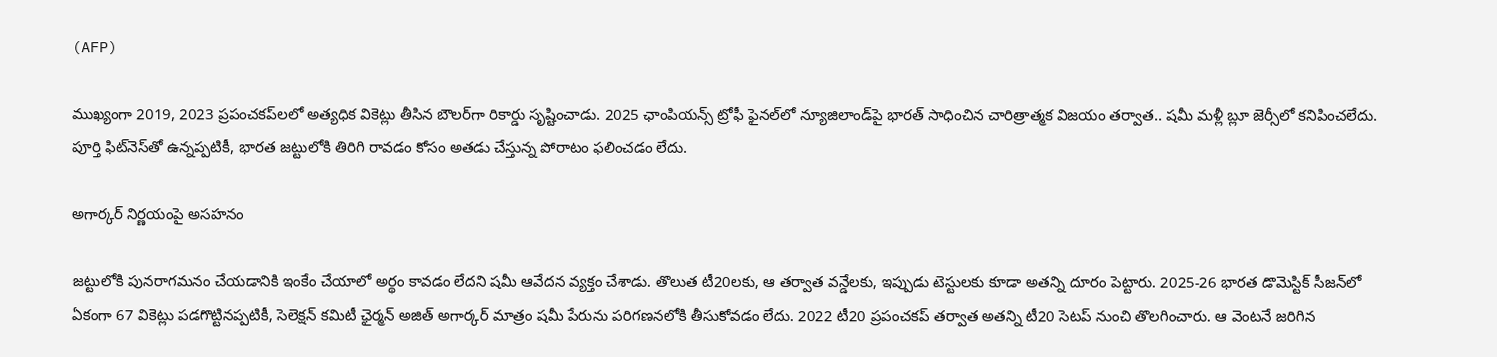(AFP)

ముఖ్యంగా 2019, 2023 ప్రపంచకప్‌లలో అత్యధిక వికెట్లు తీసిన బౌలర్‌గా రికార్డు సృష్టించాడు. 2025 ఛాంపియన్స్ ట్రోఫీ ఫైనల్‌లో న్యూజిలాండ్‌పై భారత్ సాధించిన చారిత్రాత్మక విజయం తర్వాత.. షమీ మళ్లీ బ్లూ జెర్సీలో కనిపించలేదు. పూర్తి ఫిట్‌నెస్‌తో ఉన్నప్పటికీ, భారత జట్టులోకి తిరిగి రావడం కోసం అతడు చేస్తున్న పోరాటం ఫలించడం లేదు.

అగార్కర్ నిర్ణయంపై అసహనం

జట్టులోకి పునరాగమనం చేయడానికి ఇంకేం చేయాలో అర్థం కావడం లేదని షమీ ఆవేదన వ్యక్తం చేశాడు. తొలుత టీ20లకు, ఆ తర్వాత వన్డేలకు, ఇప్పుడు టెస్టులకు కూడా అతన్ని దూరం పెట్టారు. 2025-26 భారత డొమెస్టిక్ సీజన్‌లో ఏకంగా 67 వికెట్లు పడగొట్టినప్పటికీ, సెలెక్షన్ కమిటీ ఛైర్మన్ అజిత్ అగార్కర్ మాత్రం షమీ పేరును పరిగణనలోకి తీసుకోవడం లేదు. 2022 టీ20 ప్రపంచకప్ తర్వాత అతన్ని టీ20 సెటప్ నుంచి తొలగించారు. ఆ వెంటనే జరిగిన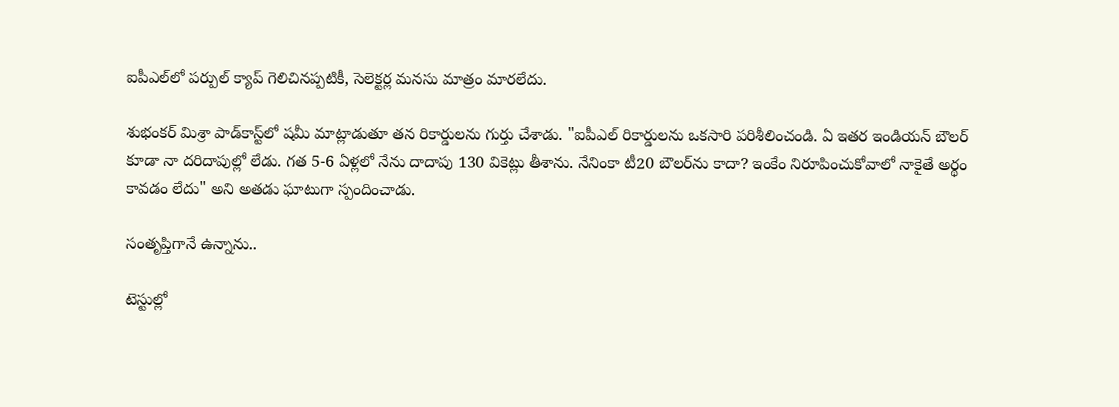ఐపీఎల్‌లో పర్పుల్ క్యాప్ గెలిచినప్పటికీ, సెలెక్టర్ల మనసు మాత్రం మారలేదు.

శుభంకర్ మిశ్రా పాడ్‌కాస్ట్‌లో షమీ మాట్లాడుతూ తన రికార్డులను గుర్తు చేశాడు. "ఐపీఎల్ రికార్డులను ఒకసారి పరిశీలించండి. ఏ ఇతర ఇండియన్ బౌలర్ కూడా నా దరిదాపుల్లో లేడు. గత 5-6 ఏళ్లలో నేను దాదాపు 130 వికెట్లు తీశాను. నేనింకా టీ20 బౌలర్‌ను కాదా? ఇంకేం నిరూపించుకోవాలో నాకైతే అర్థం కావడం లేదు" అని అతడు ఘాటుగా స్పందించాడు.

సంతృప్తిగానే ఉన్నాను..

టెస్టుల్లో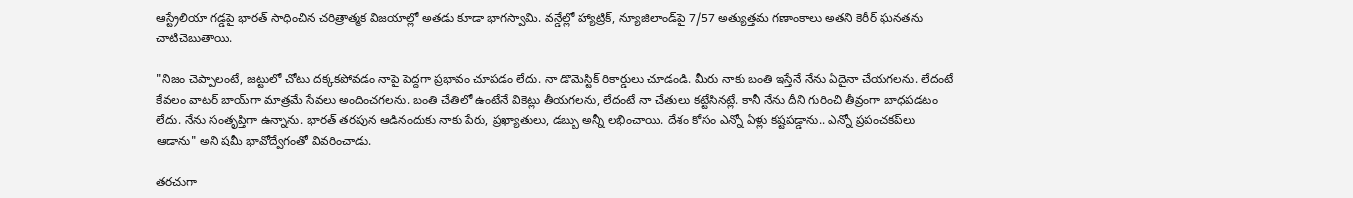ఆస్ట్రేలియా గడ్డపై భారత్ సాధించిన చరిత్రాత్మక విజయాల్లో అతడు కూడా భాగస్వామి. వన్డేల్లో హ్యాట్రిక్, న్యూజిలాండ్‌పై 7/57 అత్యుత్తమ గణాంకాలు అతని కెరీర్ ఘనతను చాటిచెబుతాయి.

"నిజం చెప్పాలంటే, జట్టులో చోటు దక్కకపోవడం నాపై పెద్దగా ప్రభావం చూపడం లేదు. నా డొమెస్టిక్ రికార్డులు చూడండి. మీరు నాకు బంతి ఇస్తేనే నేను ఏదైనా చేయగలను. లేదంటే కేవలం వాటర్ బాయ్‌గా మాత్రమే సేవలు అందించగలను. బంతి చేతిలో ఉంటేనే వికెట్లు తీయగలను, లేదంటే నా చేతులు కట్టేసినట్లే. కానీ నేను దీని గురించి తీవ్రంగా బాధపడటం లేదు. నేను సంతృప్తిగా ఉన్నాను. భారత్ తరపున ఆడినందుకు నాకు పేరు, ప్రఖ్యాతులు, డబ్బు అన్నీ లభించాయి. దేశం కోసం ఎన్నో ఏళ్లు కష్టపడ్డాను.. ఎన్నో ప్రపంచకప్‌లు ఆడాను" అని షమీ భావోద్వేగంతో వివరించాడు.

తరచుగా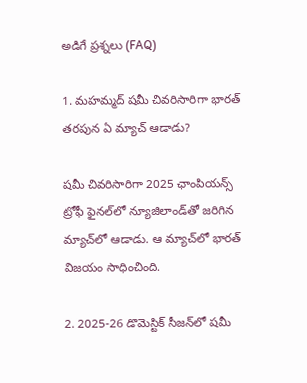అడిగే ప్రశ్నలు (FAQ)

1. మహమ్మద్ షమీ చివరిసారిగా భారత్ తరపున ఏ మ్యాచ్ ఆడాడు?

షమీ చివరిసారిగా 2025 ఛాంపియన్స్ ట్రోఫీ ఫైనల్‌లో న్యూజిలాండ్‌తో జరిగిన మ్యాచ్‌లో ఆడాడు. ఆ మ్యాచ్‌లో భారత్ విజయం సాధించింది.

2. 2025-26 డొమెస్టిక్ సీజన్‌లో షమీ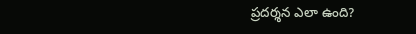ప్రదర్శన ఎలా ఉంది?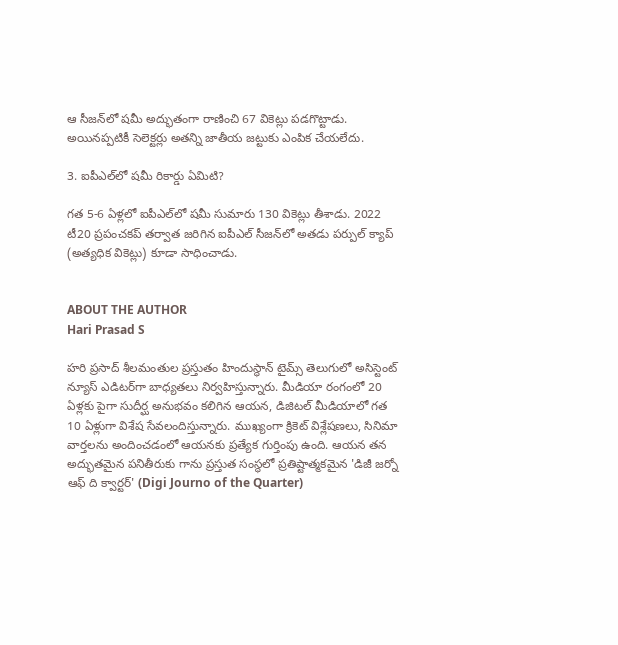ఆ సీజన్‌లో షమీ అద్భుతంగా రాణించి 67 వికెట్లు పడగొట్టాడు. అయినప్పటికీ సెలెక్టర్లు అతన్ని జాతీయ జట్టుకు ఎంపిక చేయలేదు.

3. ఐపీఎల్‌లో షమీ రికార్డు ఏమిటి?

గత 5-6 ఏళ్లలో ఐపీఎల్‌లో షమీ సుమారు 130 వికెట్లు తీశాడు. 2022 టీ20 ప్రపంచకప్ తర్వాత జరిగిన ఐపీఎల్ సీజన్‌లో అతడు పర్పుల్ క్యాప్ (అత్యధిక వికెట్లు) కూడా సాధించాడు.


ABOUT THE AUTHOR
Hari Prasad S

హరి ప్రసాద్ శీలమంతుల ప్రస్తుతం హిందుస్థాన్ టైమ్స్ తెలుగులో అసిస్టెంట్ న్యూస్ ఎడిటర్‌గా బాధ్యతలు నిర్వహిస్తున్నారు. మీడియా రంగంలో 20 ఏళ్లకు పైగా సుదీర్ఘ అనుభవం కలిగిన ఆయన, డిజిటల్ మీడియాలో గత 10 ఏళ్లుగా విశేష సేవలందిస్తున్నారు. ముఖ్యంగా క్రికెట్ విశ్లేషణలు, సినిమా వార్తలను అందించడంలో ఆయనకు ప్రత్యేక గుర్తింపు ఉంది. ఆయన తన అద్భుతమైన పనితీరుకు గాను ప్రస్తుత సంస్థలో ప్రతిష్టాత్మకమైన 'డిజీ జర్నో ఆఫ్ ది క్వార్టర్' (Digi Journo of the Quarter)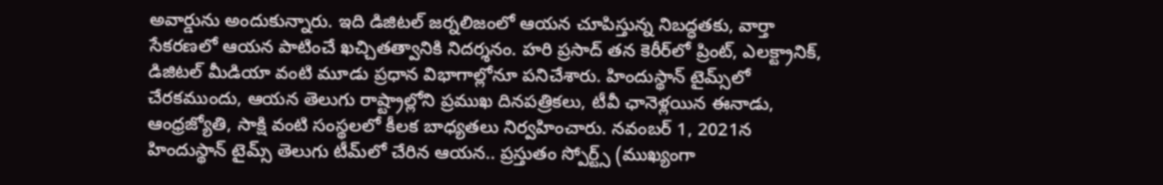అవార్డును అందుకున్నారు. ఇది డిజిటల్ జర్నలిజంలో ఆయన చూపిస్తున్న నిబద్ధతకు, వార్తా సేకరణలో ఆయన పాటించే ఖచ్చితత్వానికి నిదర్శనం. హరి ప్రసాద్ తన కెరీర్‌లో ప్రింట్, ఎలక్ట్రానిక్, డిజిటల్ మీడియా వంటి మూడు ప్రధాన విభాగాల్లోనూ పనిచేశారు. హిందుస్థాన్ టైమ్స్‌లో చేరకముందు, ఆయన తెలుగు రాష్ట్రాల్లోని ప్రముఖ దినపత్రికలు, టీవీ ఛానెళ్లయిన ఈనాడు, ఆంధ్రజ్యోతి, సాక్షి వంటి సంస్థలలో కీలక బాధ్యతలు నిర్వహించారు. నవంబర్ 1, 2021న హిందుస్థాన్ టైమ్స్ తెలుగు టీమ్‌లో చేరిన ఆయన.. ప్రస్తుతం స్పోర్ట్స్ (ముఖ్యంగా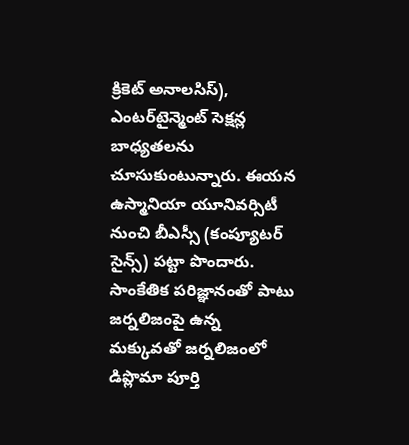క్రికెట్ అనాలసిస్), ఎంటర్‌టైన్మెంట్ సెక్షన్ల బాధ్యతలను చూసుకుంటున్నారు. ఈయన ఉస్మానియా యూనివర్సిటీ నుంచి బీఎస్సీ (కంప్యూటర్ సైన్స్) పట్టా పొందారు. సాంకేతిక పరిజ్ఞానంతో పాటు జర్నలిజంపై ఉన్న మక్కువతో జర్నలిజంలో డిప్లొమా పూర్తి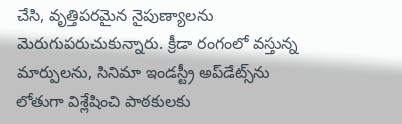చేసి, వృత్తిపరమైన నైపుణ్యాలను మెరుగుపరుచుకున్నారు. క్రీడా రంగంలో వస్తున్న మార్పులను, సినిమా ఇండస్ట్రీ అప్‌డేట్స్‌ను లోతుగా విశ్లేషించి పాఠకులకు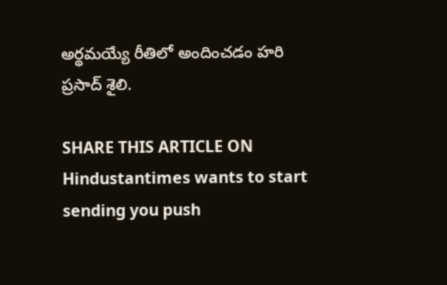అర్థమయ్యే రీతిలో అందించడం హరి ప్రసాద్ శైలి.

SHARE THIS ARTICLE ON
Hindustantimes wants to start sending you push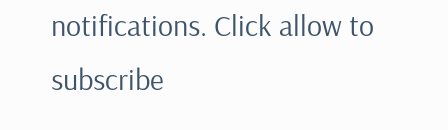notifications. Click allow to subscribe